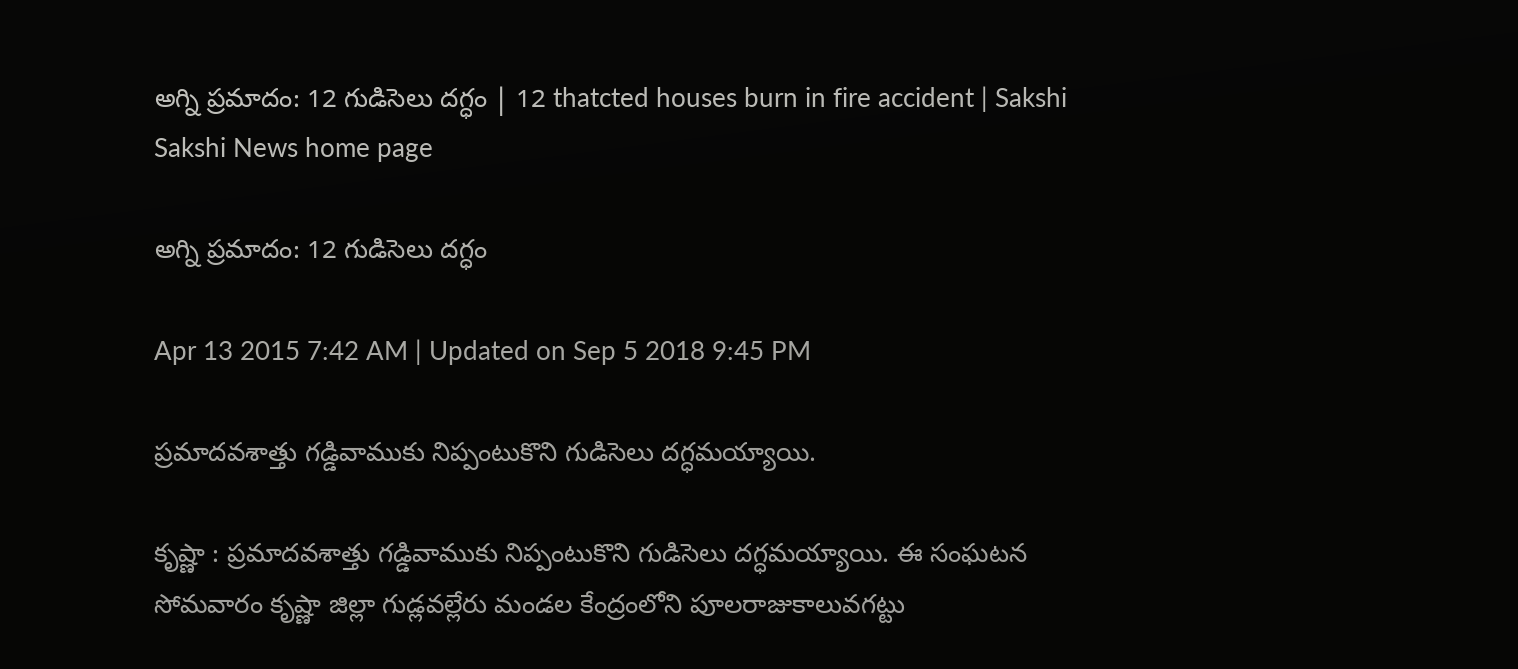అగ్ని ప్రమాదం: 12 గుడిసెలు దగ్ధం | 12 thatcted houses burn in fire accident | Sakshi
Sakshi News home page

అగ్ని ప్రమాదం: 12 గుడిసెలు దగ్ధం

Apr 13 2015 7:42 AM | Updated on Sep 5 2018 9:45 PM

ప్రమాదవశాత్తు గడ్డివాముకు నిప్పంటుకొని గుడిసెలు దగ్ధమయ్యాయి.

కృష్ణా : ప్రమాదవశాత్తు గడ్డివాముకు నిప్పంటుకొని గుడిసెలు దగ్ధమయ్యాయి. ఈ సంఘటన సోమవారం కృష్ణా జిల్లా గుడ్లవల్లేరు మండల కేంద్రంలోని పూలరాజుకాలువగట్టు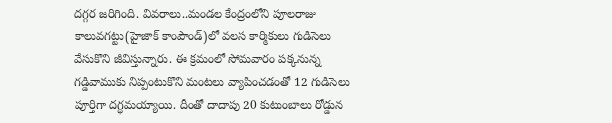దగ్గర జరిగింది. వివరాలు..మండల కేంద్రంలోని పూలరాజు కాలువగట్టు(హైజాక్ కాంపౌండ్‌)లో వలస కార్మికులు గుడిసెలు వేసుకొని జీవిస్తున్నారు. ఈ క్రమంలో సోమవారం పక్కనున్న గడ్డివాముకు నిప్పంటుకొని మంటలు వ్యాపించడంతో 12 గుడిసెలు పూర్తిగా దగ్ధమయ్యాయి. దీంతో దాదాపు 20 కుటుంబాలు రోడ్డున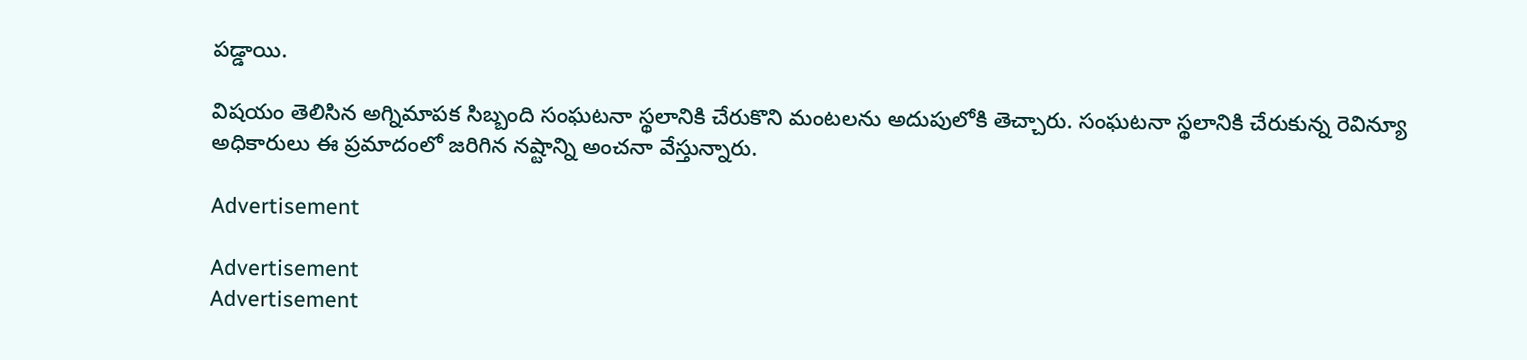పడ్డాయి.

విషయం తెలిసిన అగ్నిమాపక సిబ్బంది సంఘటనా స్థలానికి చేరుకొని మంటలను అదుపులోకి తెచ్చారు. సంఘటనా స్థలానికి చేరుకున్న రెవిన్యూ అధికారులు ఈ ప్రమాదంలో జరిగిన నష్టాన్ని అంచనా వేస్తున్నారు.

Advertisement

Advertisement
Advertisement